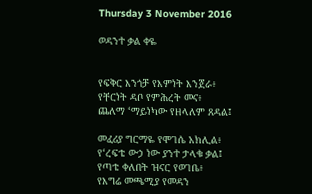Thursday 3 November 2016

ወዳንተ ቃል ቀዬ


የፍቅር እንጎቻ የእምነት እንጀራ፥
የቸርነት ዳቦ የምሕረት መና፥
ጨለማ ʻማይነካው የዘላለም ጸዳል፤

መፈሪያ ግርማዬ የሞገሴ አክሊል፥
የʻረፍቴ ውኃ ነው ያንተ ታላቁ ቃል፤
የጣቴ ቀለበት ዝናር የወገቤ፥
የእግሬ መጫሚያ የመዳን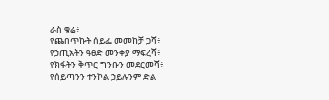ራስ ቁሬ፥
የጨበጥኩት ሰይፌ መመከቻ ጋሻ፥
የኃጢአትን ዓፀድ መንቀያ ማፍረሻ፥
የክፋትን ቅጥር ግንቡን መደርመሻ፥
የሰይጣንን ተንኮል ኃይሉንም ድል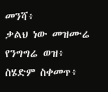መንሻ፥
ቃልህ ነው መዝሙሬ የንግግሬ ወዝ፥
ስሄድም ስቀመጥ፥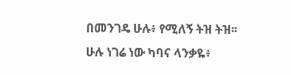በመንገዴ ሁሉ፥ የሚለኝ ትዝ ትዝ፡፡
ሁሉ ነገሬ ነው ካባና ላንቃዬ፥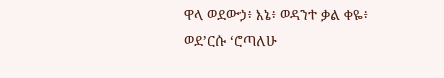ዋላ ወደውኃ፥ እኔ፥ ወዳንተ ቃል ቀዬ፥
ወደʼርሱ ʻሮጣለሁ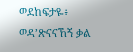ወደከፍታዬ፥
ወዳʼጽናናኸኝ ቃል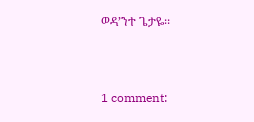ወዳʼንተ ጌታዬ፡፡



1 comment: